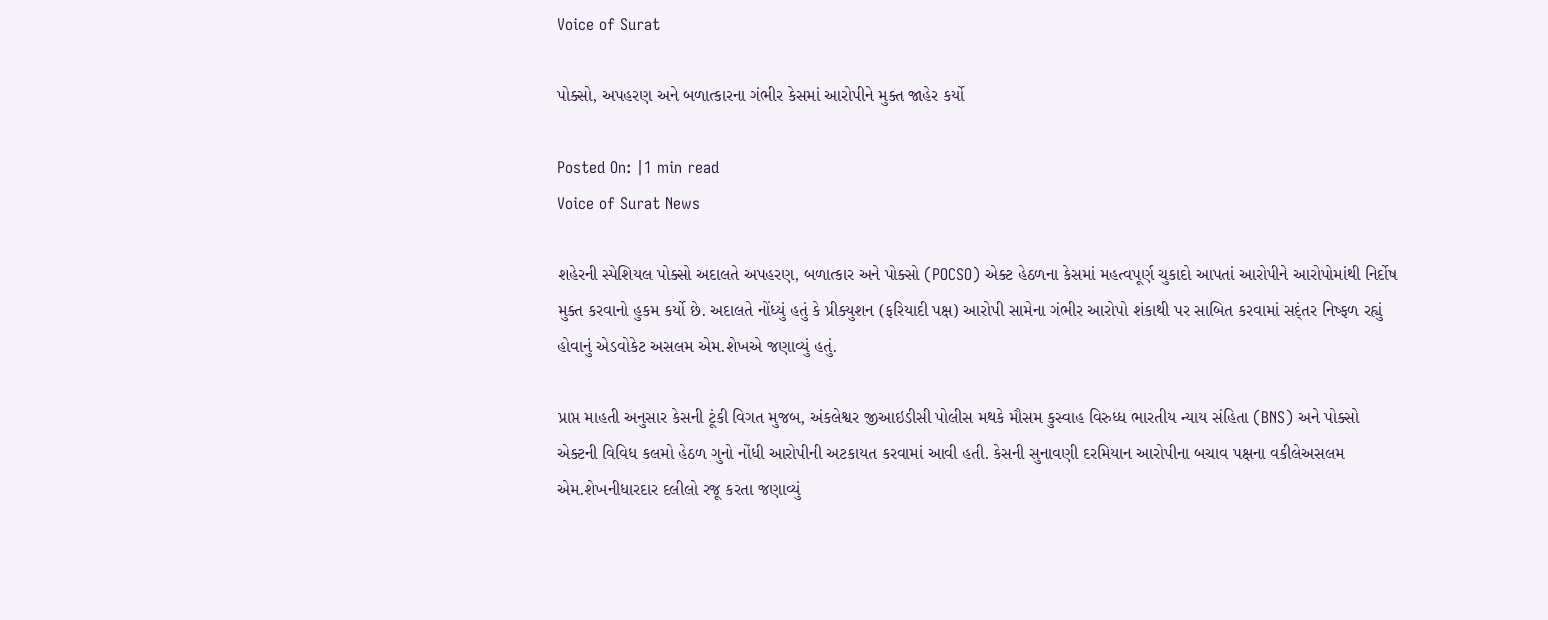Voice of Surat

પોક્સો, અપહરણ અને બળાત્કારના ગંભીર કેસમાં આરોપીને મુક્ત જાહેર કર્યો

Posted On: |1 min read
Voice of Surat News

શહેરની સ્પેશિયલ પોક્સો અદાલતે અપહરણ, બળાત્કાર અને પોક્સો (POCSO) એક્ટ હેઠળના કેસમાં મહત્વપૂર્ણ ચુકાદો આપતાં આરોપીને આરોપોમાંથી નિર્દોષ મુક્ત કરવાનો હુકમ કર્યો છે. અદાલતે નોંધ્યું હતું કે પ્રીક્યુશન (ફરિયાદી પક્ષ) આરોપી સામેના ગંભીર આરોપો શંકાથી પર સાબિત કરવામાં સદ્ંતર નિષ્ફળ રહ્યું હોવાનું એડવોકેટ અસલમ એમ.શેખએ જણાવ્યું હતું.

પ્રાપ્ત માહતી અનુસાર કેસની ટૂંકી વિગત મુજબ, અંકલેશ્વર જીઆઇડીસી પોલીસ મથકે મૌસમ કુસ્વાહ વિરુધ્ધ ભારતીય ન્યાય સંહિતા (BNS) અને પોક્સો એક્ટની વિવિધ કલમો હેઠળ ગુનો નોંધી આરોપીની અટકાયત કરવામાં આવી હતી. કેસની સુનાવણી દરમિયાન આરોપીના બચાવ પક્ષના વકીલેઅસલમ એમ.શેખનીધારદાર દલીલો રજૂ કરતા જણાવ્યું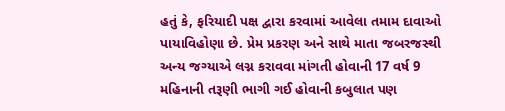હતું કે, ફરિયાદી પક્ષ દ્વારા કરવામાં આવેલા તમામ દાવાઓ પાયાવિહોણા છે. પ્રેમ પ્રકરણ અને સાથે માતા જબરજસ્થી અન્ય જગ્યાએ લગ્ન કરાવવા માંગતી હોવાની 17 વર્ષ 9 મહિનાની તરૂણી ભાગી ગઈ હોવાની કબુલાત પણ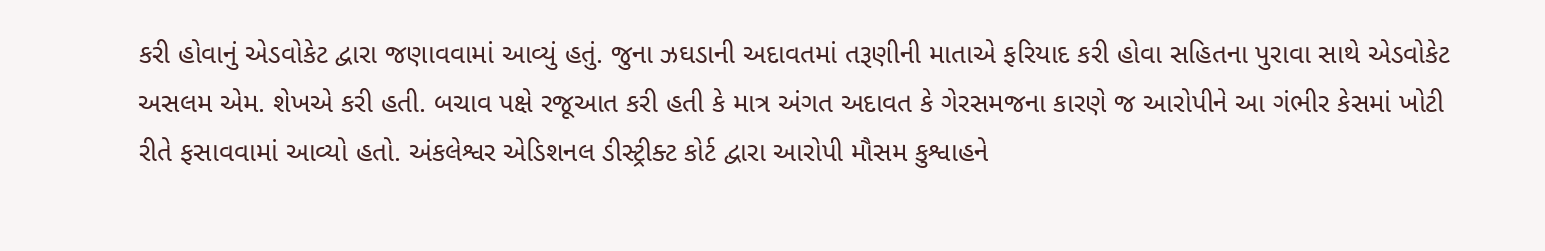કરી હોવાનું એડવોકેટ દ્વારા જણાવવામાં આવ્યું હતું. જુના ઝઘડાની અદાવતમાં તરૂણીની માતાએ ફરિયાદ કરી હોવા સહિતના પુરાવા સાથે એડવોકેટ અસલમ એમ. શેખએ કરી હતી. બચાવ પક્ષે રજૂઆત કરી હતી કે માત્ર અંગત અદાવત કે ગેરસમજના કારણે જ આરોપીને આ ગંભીર કેસમાં ખોટી રીતે ફસાવવામાં આવ્યો હતો. અંકલેશ્વર એડિશનલ ડીસ્ટ્રીક્ટ કોર્ટ દ્વારા આરોપી મૌસમ કુશ્વાહને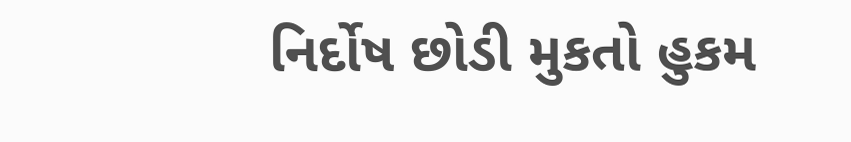નિર્દોષ છોડી મુકતો હુકમ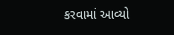કરવામાં આવ્યો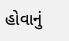હોવાનું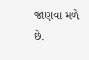જાણવા મળે છે.